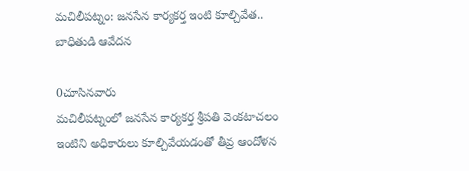మచిలీపట్నం: జనసేన కార్యకర్త ఇంటి కూల్చివేత.. బాధితుడి ఆవేదన

0చూసినవారు
మచిలీపట్నంలో జనసేన కార్యకర్త శ్రీపతి వెంకటాచలం ఇంటిని అధికారులు కూల్చివేయడంతో తీవ్ర ఆందోళన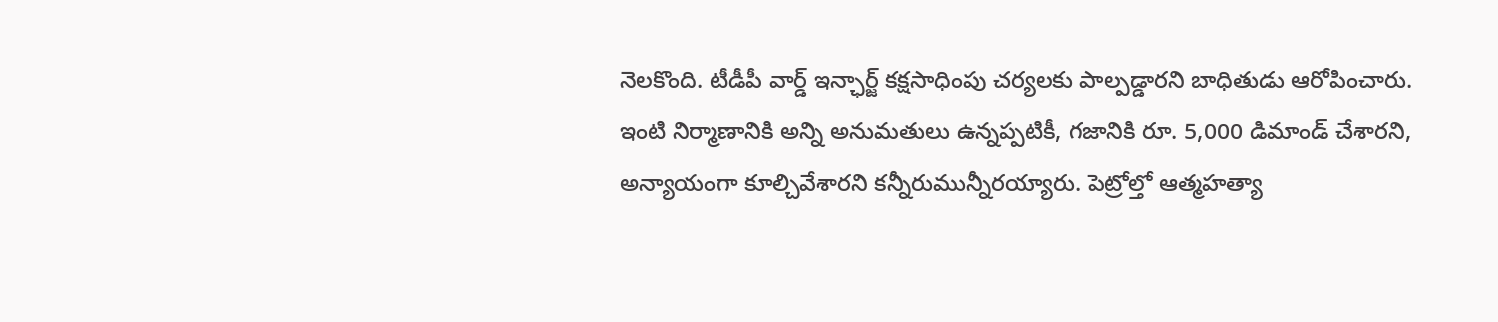నెలకొంది. టీడీపీ వార్డ్ ఇన్ఛార్జ్ కక్షసాధింపు చర్యలకు పాల్పడ్డారని బాధితుడు ఆరోపించారు. ఇంటి నిర్మాణానికి అన్ని అనుమతులు ఉన్నప్పటికీ, గజానికి రూ. 5,000 డిమాండ్ చేశారని, అన్యాయంగా కూల్చివేశారని కన్నీరుమున్నీరయ్యారు. పెట్రోల్తో ఆత్మహత్యా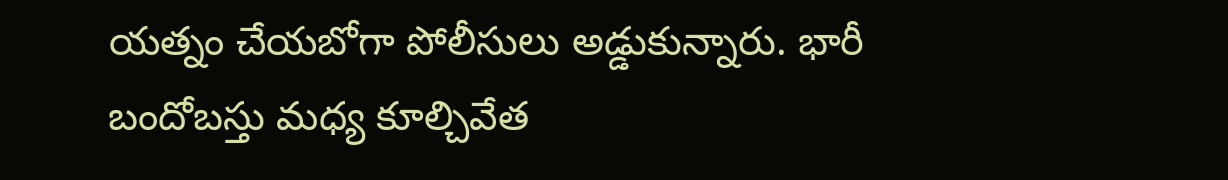యత్నం చేయబోగా పోలీసులు అడ్డుకున్నారు. భారీ బందోబస్తు మధ్య కూల్చివేత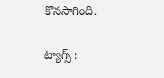కొనసాగింది.

ట్యాగ్స్ :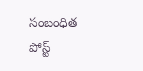సంబంధిత పోస్ట్